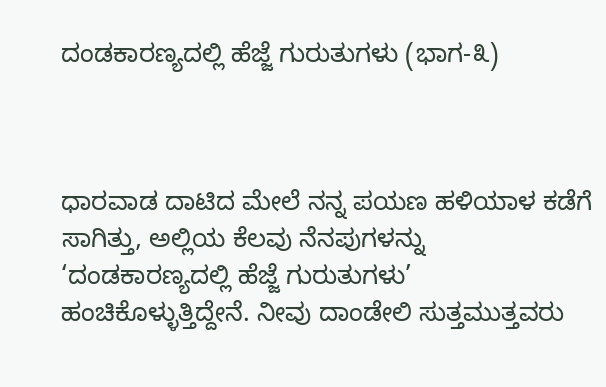ದಂಡಕಾರಣ್ಯದಲ್ಲಿ ಹೆಜ್ಜೆ ಗುರುತುಗಳು (ಭಾಗ-೩)



ಧಾರವಾಡ ದಾಟಿದ ಮೇಲೆ ನನ್ನ ಪಯಣ ಹಳಿಯಾಳ ಕಡೆಗೆ ಸಾಗಿತ್ತು, ಅಲ್ಲಿಯ ಕೆಲವು ನೆನಪುಗಳನ್ನು ‘ದಂಡಕಾರಣ್ಯದಲ್ಲಿ ಹೆಜ್ಜೆ ಗುರುತುಗಳು’ ಹಂಚಿಕೊಳ್ಳುತ್ತಿದ್ದೇನೆ. ನೀವು ದಾಂಡೇಲಿ ಸುತ್ತಮುತ್ತವರು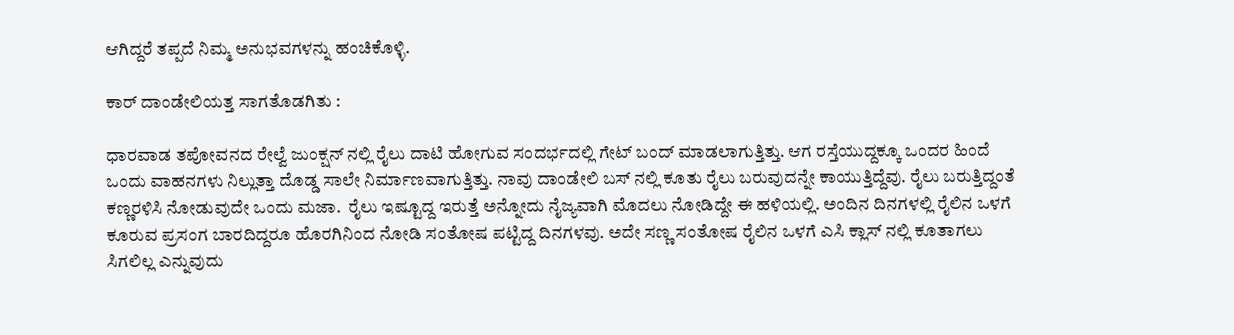ಆಗಿದ್ದರೆ ತಪ್ಪದೆ ನಿಮ್ಮ ಅನುಭವಗಳನ್ನು ಹಂಚಿಕೊಳ್ಳಿ.

ಕಾರ್ ದಾಂಡೇಲಿಯತ್ತ ಸಾಗತೊಡಗಿತು :

ಧಾರವಾಡ ತಪೋವನದ ರೇಲ್ವೆ ಜುಂಕ್ಷನ್ ನಲ್ಲಿ ರೈಲು ದಾಟಿ ಹೋಗುವ ಸಂದರ್ಭದಲ್ಲಿ ಗೇಟ್ ಬಂದ್ ಮಾಡಲಾಗುತ್ತಿತ್ತು. ಆಗ ರಸ್ತೆಯುದ್ದಕ್ಕೂ ಒಂದರ ಹಿಂದೆ ಒಂದು ವಾಹನಗಳು ನಿಲ್ಲುತ್ತಾ ದೊಡ್ಡ ಸಾಲೇ ನಿರ್ಮಾಣವಾಗುತ್ತಿತ್ತು. ನಾವು ದಾಂಡೇಲಿ ಬಸ್ ನಲ್ಲಿ ಕೂತು ರೈಲು ಬರುವುದನ್ನೇ ಕಾಯುತ್ತಿದ್ದೆವು. ರೈಲು ಬರುತ್ತಿದ್ದಂತೆ ಕಣ್ಣರಳಿಸಿ ನೋಡುವುದೇ ಒಂದು ಮಜಾ.  ರೈಲು ಇಷ್ಟೂದ್ದ ಇರುತ್ತೆ ಅನ್ನೋದು ನೈಜ್ಯವಾಗಿ ಮೊದಲು ನೋಡಿದ್ದೇ ಈ ಹಳಿಯಲ್ಲಿ. ಅಂದಿನ ದಿನಗಳಲ್ಲಿ ರೈಲಿನ ಒಳಗೆ ಕೂರುವ ಪ್ರಸಂಗ ಬಾರದಿದ್ದರೂ ಹೊರಗಿನಿಂದ ನೋಡಿ ಸಂತೋಷ ಪಟ್ಟಿದ್ದ ದಿನಗಳವು. ಅದೇ ಸಣ್ಣ ಸಂತೋಷ ರೈಲಿನ ಒಳಗೆ ಎಸಿ ಕ್ಲಾಸ್ ನಲ್ಲಿ ಕೂತಾಗಲು ಸಿಗಲಿಲ್ಲ ಎನ್ನುವುದು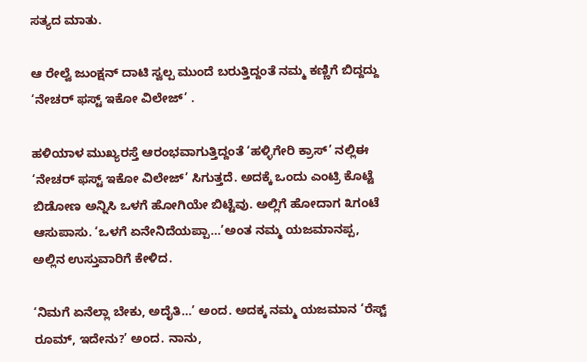ಸತ್ಯದ ಮಾತು.

ಆ ರೇಲ್ವೆ ಜುಂಕ್ಷನ್ ದಾಟಿ ಸ್ವಲ್ಪ ಮುಂದೆ ಬರುತ್ತಿದ್ದಂತೆ ನಮ್ಮ ಕಣ್ಣಿಗೆ ಬಿದ್ದದ್ದು ‘ನೇಚರ್ ಫಸ್ಟ್ ಇಕೋ ವಿಲೇಜ್’ .

ಹಳಿಯಾಳ ಮುಖ್ಯರಸ್ತೆ ಆರಂಭವಾಗುತ್ತಿದ್ದಂತೆ ‘ಹಳ್ಳಿಗೇರಿ ಕ್ರಾಸ್’ ನಲ್ಲಿಈ ‘ನೇಚರ್ ಫಸ್ಟ್ ಇಕೋ ವಿಲೇಜ್’ ಸಿಗುತ್ತದೆ. ಅದಕ್ಕೆ ಒಂದು ಎಂಟ್ರಿ ಕೊಟ್ಟೆ ಬಿಡೋಣ ಅನ್ನಿಸಿ ಒಳಗೆ ಹೋಗಿಯೇ ಬಿಟ್ಟೆವು. ಅಲ್ಲಿಗೆ ಹೋದಾಗ ೩ಗಂಟೆ ಆಸುಪಾಸು. ‘ಒಳಗೆ ಏನೇನಿದೆಯಪ್ಪಾ…’ಅಂತ ನಮ್ಮ ಯಜಮಾನಪ್ಪ, ಅಲ್ಲಿನ ಉಸ್ತುವಾರಿಗೆ ಕೇಳಿದ.

‘ನಿಮಗೆ ಏನೆಲ್ಲಾ ಬೇಕು, ಅದೈತಿ…’ ಅಂದ. ಅದಕ್ಕ ನಮ್ಮ ಯಜಮಾನ ‘ರೆಸ್ಟ್ ರೂಮ್, ಇದೇನು?’ ಅಂದ. ನಾನು,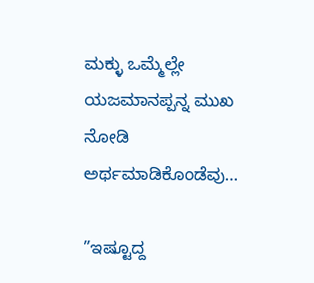ಮಕ್ಳು ಒಮ್ಮೆಲ್ಲೇ ಯಜಮಾನಪ್ಪನ್ನ ಮುಖ ನೋಡಿ ಅರ್ಥಮಾಡಿಕೊಂಡೆವು…

”ಇಷ್ಟೂದ್ದ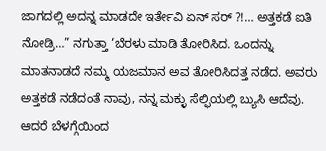ಜಾಗದಲ್ಲಿ ಅದನ್ನ ಮಾಡದೇ ಇರ್ತೇವಿ ಏನ್ ಸರ್ ?!… ಅತ್ತಕಡೆ ಐತಿ ನೋಡ್ರಿ…” ನಗುತ್ತಾ ‘ಬೆರಳು ಮಾಡಿ ತೋರಿಸಿದ. ಒಂದನ್ನು ಮಾತನಾಡದೆ ನಮ್ಮ ಯಜಮಾನ ಅವ ತೋರಿಸಿದತ್ತ ನಡೆದ. ಅವರು ಅತ್ತಕಡೆ ನಡೆದಂತೆ ನಾವು, ನನ್ನ ಮಕ್ಳು ಸೆಲ್ಫಿಯಲ್ಲಿ ಬ್ಯುಸಿ ಆದೆವು. ಆದರೆ ಬೆಳಗ್ಗೆಯಿಂದ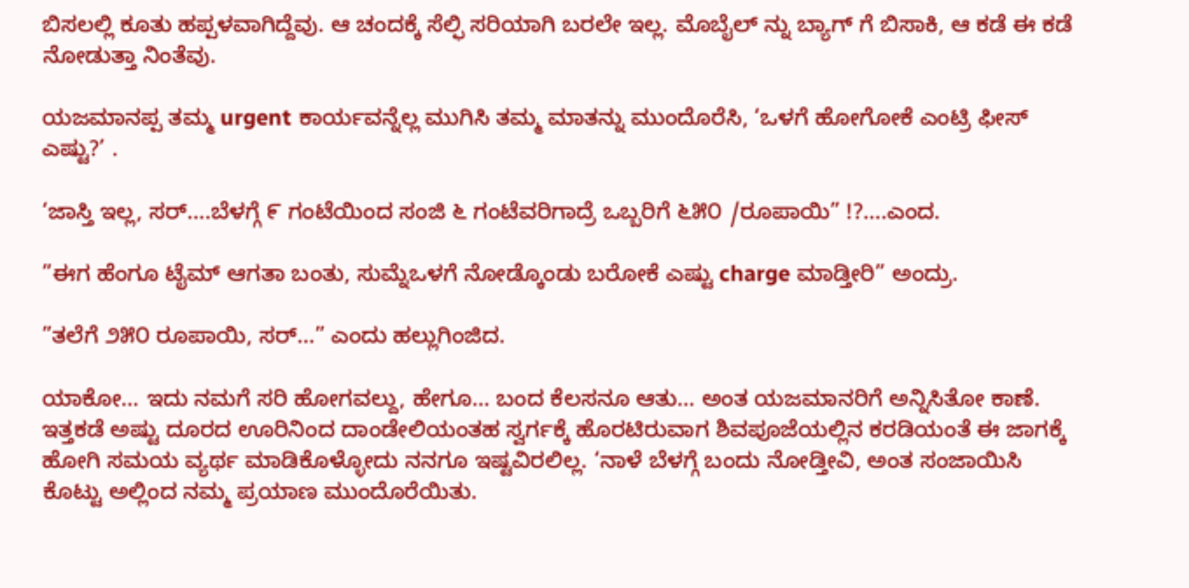ಬಿಸಲಲ್ಲಿ ಕೂತು ಹಪ್ಪಳವಾಗಿದ್ದೆವು. ಆ ಚಂದಕ್ಕೆ ಸೆಲ್ಫಿ ಸರಿಯಾಗಿ ಬರಲೇ ಇಲ್ಲ. ಮೊಬೈಲ್ ನ್ನು ಬ್ಯಾಗ್ ಗೆ ಬಿಸಾಕಿ, ಆ ಕಡೆ ಈ ಕಡೆ ನೋಡುತ್ತಾ ನಿಂತೆವು.

ಯಜಮಾನಪ್ಪ ತಮ್ಮ urgent ಕಾರ್ಯವನ್ನೆಲ್ಲ ಮುಗಿಸಿ ತಮ್ಮ ಮಾತನ್ನು ಮುಂದೊರೆಸಿ, ‘ಒಳಗೆ ಹೋಗೋಕೆ ಎಂಟ್ರಿ ಫೀಸ್ ಎಷ್ಟು?’ .

‘ಜಾಸ್ತಿ ಇಲ್ಲ, ಸರ್….ಬೆಳಗ್ಗೆ ೯ ಗಂಟೆಯಿಂದ ಸಂಜಿ ೬ ಗಂಟೆವರಿಗಾದ್ರೆ ಒಬ್ಬರಿಗೆ ೬೫೦ /ರೂಪಾಯಿ” !?….ಎಂದ.

”ಈಗ ಹೆಂಗೂ ಟೈಮ್ ಆಗತಾ ಬಂತು, ಸುಮ್ನೆಒಳಗೆ ನೋಡ್ಕೊಂಡು ಬರೋಕೆ ಎಷ್ಟು charge ಮಾಡ್ತೀರಿ” ಅಂದ್ರು.

”ತಲೆಗೆ ೨೫೦ ರೂಪಾಯಿ, ಸರ್…” ಎಂದು ಹಲ್ಲುಗಿಂಜಿದ.

ಯಾಕೋ… ಇದು ನಮಗೆ ಸರಿ ಹೋಗವಲ್ದು, ಹೇಗೂ… ಬಂದ ಕೆಲಸನೂ ಆತು… ಅಂತ ಯಜಮಾನರಿಗೆ ಅನ್ನಿಸಿತೋ ಕಾಣೆ. ಇತ್ತಕಡೆ ಅಷ್ಟು ದೂರದ ಊರಿನಿಂದ ದಾಂಡೇಲಿಯಂತಹ ಸ್ವರ್ಗಕ್ಕೆ ಹೊರಟಿರುವಾಗ ಶಿವಪೂಜೆಯಲ್ಲಿನ ಕರಡಿಯಂತೆ ಈ ಜಾಗಕ್ಕೆ ಹೋಗಿ ಸಮಯ ವ್ಯರ್ಥ ಮಾಡಿಕೊಳ್ಳೋದು ನನಗೂ ಇಷ್ಟವಿರಲಿಲ್ಲ. ‘ನಾಳೆ ಬೆಳಗ್ಗೆ ಬಂದು ನೋಡ್ತೀವಿ, ಅಂತ ಸಂಜಾಯಿಸಿ ಕೊಟ್ಟು ಅಲ್ಲಿಂದ ನಮ್ಮ ಪ್ರಯಾಣ ಮುಂದೊರೆಯಿತು.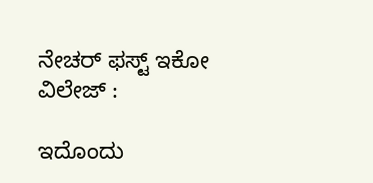ನೇಚರ್ ಫಸ್ಟ್ ಇಕೋ ವಿಲೇಜ್ :

ಇದೊಂದು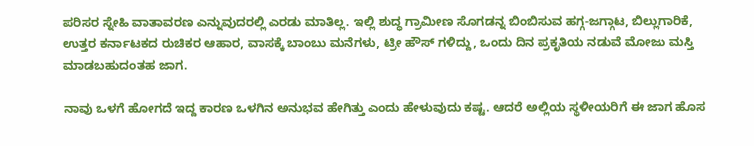ಪರಿಸರ ಸ್ನೇಹಿ ವಾತಾವರಣ ಎನ್ನುವುದರಲ್ಲಿ ಎರಡು ಮಾತಿಲ್ಲ. ಇಲ್ಲಿ ಶುದ್ಧ ಗ್ರಾಮೀಣ ಸೊಗಡನ್ನ ಬಿಂಬಿಸುವ ಹಗ್ಗ-ಜಗ್ಗಾಟ, ಬಿಲ್ಲುಗಾರಿಕೆ, ಉತ್ತರ ಕರ್ನಾಟಕದ ರುಚಿಕರ ಆಹಾರ, ವಾಸಕ್ಕೆ ಬಾಂಬು ಮನೆಗಳು, ಟ್ರೀ ಹೌಸ್ ಗಳಿದ್ದು, ಒಂದು ದಿನ ಪ್ರಕೃತಿಯ ನಡುವೆ ಮೋಜು ಮಸ್ತಿ ಮಾಡಬಹುದಂತಹ ಜಾಗ.

ನಾವು ಒಳಗೆ ಹೋಗದೆ ಇದ್ದ ಕಾರಣ ಒಳಗಿನ ಅನುಭವ ಹೇಗಿತ್ತು ಎಂದು ಹೇಳುವುದು ಕಷ್ಟ. ಆದರೆ ಅಲ್ಲಿಯ ಸ್ಥಳೀಯರಿಗೆ ಈ ಜಾಗ ಹೊಸ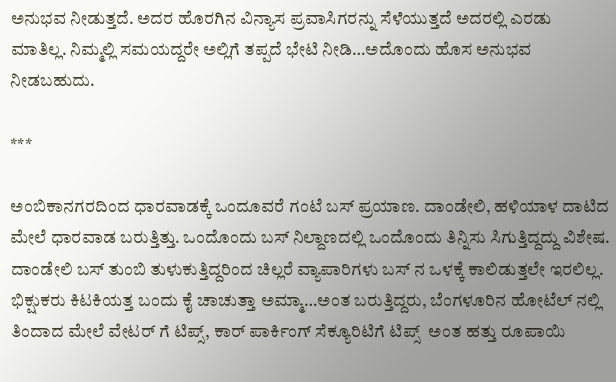ಅನುಭವ ನೀಡುತ್ತದೆ. ಅದರ ಹೊರಗಿನ ವಿನ್ಯಾಸ ಪ್ರವಾಸಿಗರನ್ನು ಸೆಳೆಯುತ್ತದೆ ಅದರಲ್ಲಿ ಎರಡು ಮಾತಿಲ್ಲ. ನಿಮ್ಮಲ್ಲಿ ಸಮಯದ್ದರೇ ಅಲ್ಲಿಗೆ ತಪ್ಪದೆ ಭೇಟಿ ನೀಡಿ…ಅದೊಂದು ಹೊಸ ಅನುಭವ ನೀಡಬಹುದು.

***

ಅಂಬಿಕಾನಗರದಿಂದ ಧಾರವಾಡಕ್ಕೆ ಒಂದೂವರೆ ಗಂಟೆ ಬಸ್ ಪ್ರಯಾಣ. ದಾಂಡೇಲಿ, ಹಳಿಯಾಳ ದಾಟಿದ ಮೇಲೆ ಧಾರವಾಡ ಬರುತ್ತಿತ್ತು. ಒಂದೊಂದು ಬಸ್ ನಿಲ್ದಾಣದಲ್ಲಿ ಒಂದೊಂದು ತಿನ್ನಿಸು ಸಿಗುತ್ತಿದ್ದದ್ದು ವಿಶೇಷ. ದಾಂಡೇಲಿ ಬಸ್ ತುಂಬಿ ತುಳುಕುತ್ತಿದ್ದರಿಂದ ಚಿಲ್ಲರೆ ವ್ಯಾಪಾರಿಗಳು ಬಸ್ ನ ಒಳಕ್ಕೆ ಕಾಲಿಡುತ್ತಲೇ ಇರಲಿಲ್ಲ. ಭಿಕ್ಷುಕರು ಕಿಟಕಿಯತ್ತ ಬಂದು ಕೈ ಚಾಚುತ್ತಾ ಅಮ್ಮಾ…ಅಂತ ಬರುತ್ತಿದ್ದರು, ಬೆಂಗಳೂರಿನ ಹೋಟೆಲ್ ನಲ್ಲಿ ತಿಂದಾದ ಮೇಲೆ ವೇಟರ್ ಗೆ ಟಿಪ್ಸ್, ಕಾರ್ ಪಾರ್ಕಿಂಗ್ ಸೆಕ್ಯೂರಿಟಿಗೆ ಟಿಪ್ಸ್  ಅಂತ ಹತ್ತು ರೂಪಾಯಿ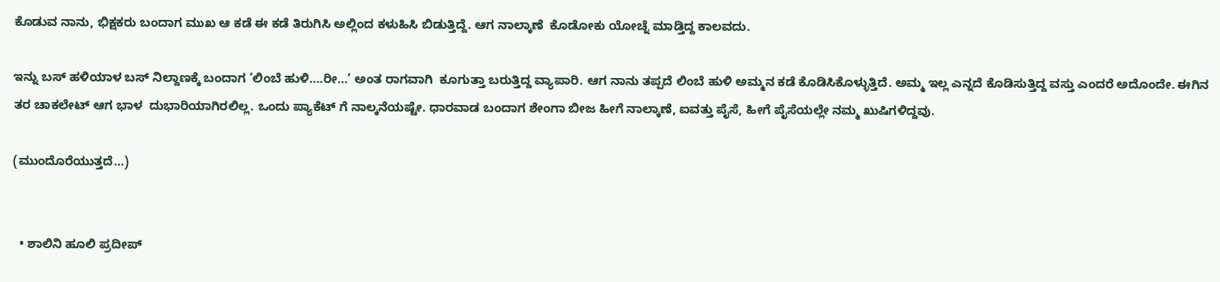ಕೊಡುವ ನಾನು, ಭಿಕ್ಷಕರು ಬಂದಾಗ ಮುಖ ಆ ಕಡೆ ಈ ಕಡೆ ತಿರುಗಿಸಿ ಅಲ್ಲಿಂದ ಕಳುಹಿಸಿ ಬಿಡುತ್ತಿದ್ದೆ. ಆಗ ನಾಲ್ಕಾಣೆ  ಕೊಡೋಕು ಯೋಚ್ನೆ ಮಾಡ್ತಿದ್ದ ಕಾಲವದು.

ಇನ್ನು ಬಸ್ ಹಳಿಯಾಳ ಬಸ್ ನಿಲ್ದಾಣಕ್ಕೆ ಬಂದಾಗ ‘ಲಿಂಬೆ ಹುಳಿ….ರೀ…’ ಅಂತ ರಾಗವಾಗಿ  ಕೂಗುತ್ತಾ ಬರುತ್ತಿದ್ದ ವ್ಯಾಪಾರಿ. ಆಗ ನಾನು ತಪ್ಪದೆ ಲಿಂಬೆ ಹುಳಿ ಅಮ್ಮನ ಕಡೆ ಕೊಡಿಸಿಕೊಳ್ಳುತ್ತಿದೆ. ಅಮ್ಮ ಇಲ್ಲ ಎನ್ನದೆ ಕೊಡಿಸುತ್ತಿದ್ದ ವಸ್ತು ಎಂದರೆ ಅದೊಂದೇ. ಈಗಿನ ತರ ಚಾಕಲೇಟ್ ಆಗ ಭಾಳ  ದುಭಾರಿಯಾಗಿರಲಿಲ್ಲ. ಒಂದು ಪ್ಯಾಕೆಟ್ ಗೆ ನಾಲ್ಕನೆಯಷ್ಟೇ. ಧಾರವಾಡ ಬಂದಾಗ ಶೇಂಗಾ ಬೀಜ ಹೀಗೆ ನಾಲ್ಕಾಣೆ, ಐವತ್ತು ಪೈಸೆ, ಹೀಗೆ ಪೈಸೆಯಲ್ಲೇ ನಮ್ಮ ಖುಷಿಗಳಿದ್ದವು.

(ಮುಂದೊರೆಯುತ್ತದೆ…)


  • ಶಾಲಿನಿ ಹೂಲಿ ಪ್ರದೀಪ್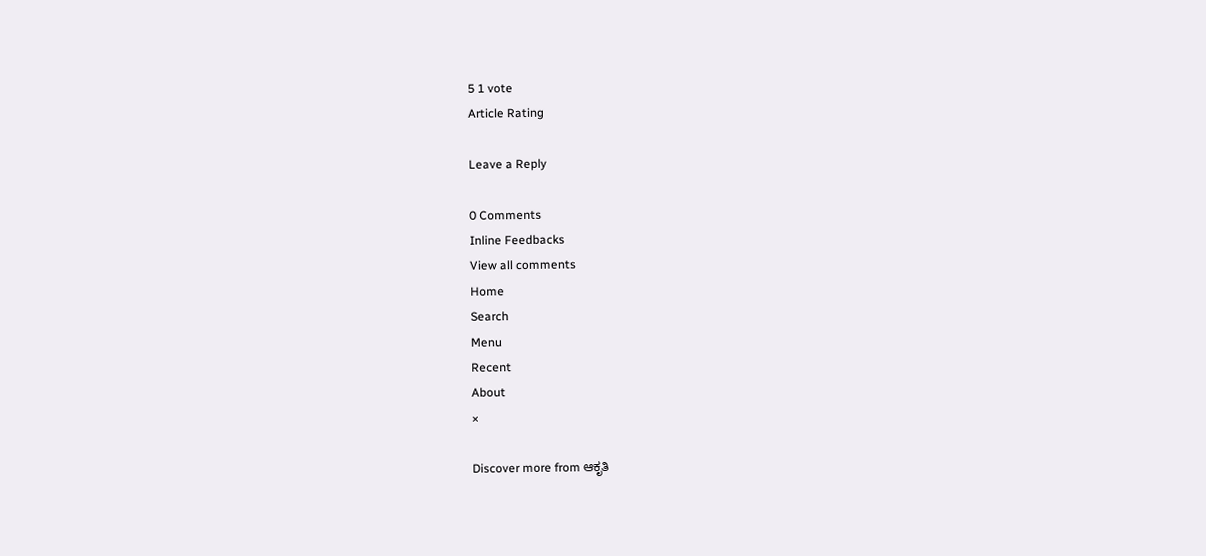5 1 vote
Article Rating

Leave a Reply

0 Comments
Inline Feedbacks
View all comments
Home
Search
Menu
Recent
About
×

Discover more from ಆಕೃತಿ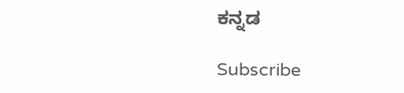ಕನ್ನಡ

Subscribe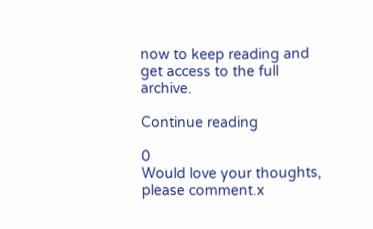now to keep reading and get access to the full archive.

Continue reading

0
Would love your thoughts, please comment.x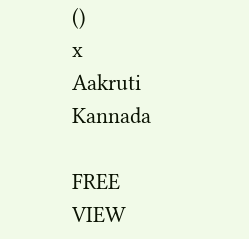()
x
Aakruti Kannada

FREE
VIEW